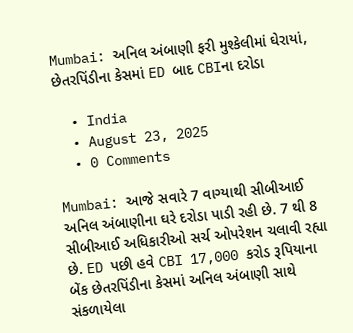Mumbai: અનિલ અંબાણી ફરી મુશ્કેલીમાં ઘેરાયાં, છેતરપિંડીના કેસમાં ED બાદ CBIના દરોડા

  • India
  • August 23, 2025
  • 0 Comments

Mumbai: આજે સવારે 7 વાગ્યાથી સીબીઆઈ અનિલ અંબાણીના ઘરે દરોડા પાડી રહી છે. 7 થી 8 સીબીઆઈ અધિકારીઓ સર્ચ ઓપરેશન ચલાવી રહ્યા છે. ED પછી હવે CBI 17,000 કરોડ રૂપિયાના બેંક છેતરપિંડીના કેસમાં અનિલ અંબાણી સાથે સંકળાયેલા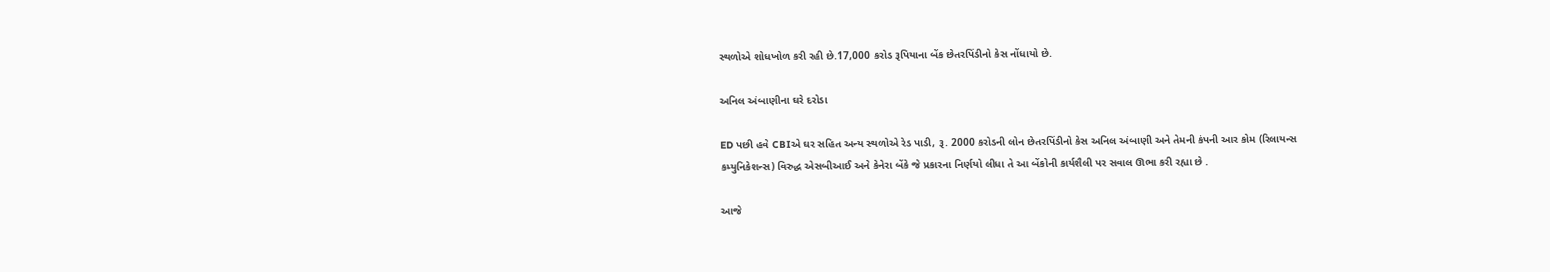સ્થળોએ શોધખોળ કરી રહી છે.17,000 કરોડ રૂપિયાના બેંક છેતરપિંડીનો કેસ નોંધાયો છે.

અનિલ અંબાણીના ઘરે દરોડા

ED પછી હવે CBIએ ઘર સહિત અન્ય સ્થળોએ રેડ પાડી, રૂ. 2000 કરોડની લોન છેતરપિંડીનો કેસ અનિલ અંબાણી અને તેમની કંપની આર કોમ (રિલાયન્સ કમ્યુનિકેશન્સ) વિરુદ્ધ એસબીઆઈ અને કેનેરા બેંકે જે પ્રકારના નિર્ણયો લીધા તે આ બેંકોની કાર્યશૈલી પર સવાલ ઊભા કરી રહ્યા છે .

આજે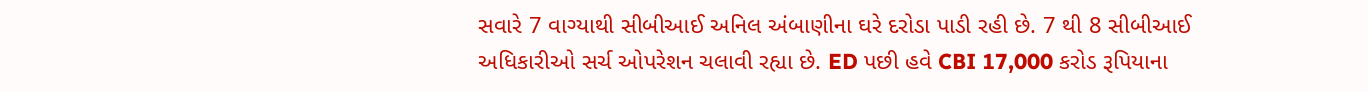સવારે 7 વાગ્યાથી સીબીઆઈ અનિલ અંબાણીના ઘરે દરોડા પાડી રહી છે. 7 થી 8 સીબીઆઈ અધિકારીઓ સર્ચ ઓપરેશન ચલાવી રહ્યા છે. ED પછી હવે CBI 17,000 કરોડ રૂપિયાના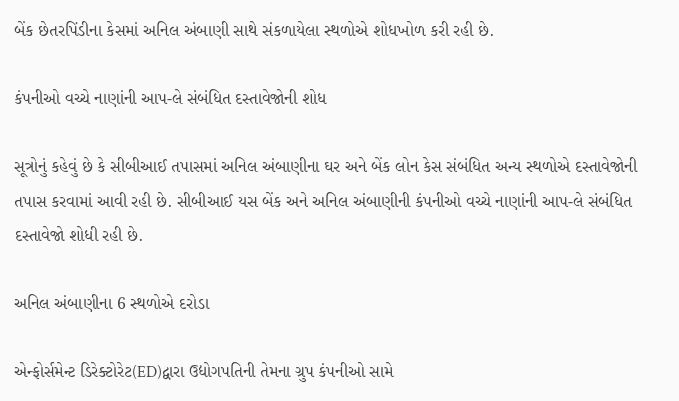બેંક છેતરપિંડીના કેસમાં અનિલ અંબાણી સાથે સંકળાયેલા સ્થળોએ શોધખોળ કરી રહી છે.

કંપનીઓ વચ્ચે નાણાંની આપ-લે સંબંધિત દસ્તાવેજોની શોધ

સૂત્રોનું કહેવું છે કે સીબીઆઈ તપાસમાં અનિલ અંબાણીના ઘર અને બેંક લોન કેસ સંબંધિત અન્ય સ્થળોએ દસ્તાવેજોની તપાસ કરવામાં આવી રહી છે. સીબીઆઈ યસ બેંક અને અનિલ અંબાણીની કંપનીઓ વચ્ચે નાણાંની આપ-લે સંબંધિત દસ્તાવેજો શોધી રહી છે.

અનિલ અંબાણીના 6 સ્થળોએ દરોડા

એન્ફોર્સમેન્ટ ડિરેક્ટોરેટ(ED)દ્વારા ઉદ્યોગપતિની તેમના ગ્રુપ કંપનીઓ સામે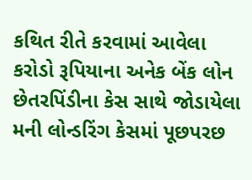કથિત રીતે કરવામાં આવેલા કરોડો રૂપિયાના અનેક બેંક લોન છેતરપિંડીના કેસ સાથે જોડાયેલા મની લોન્ડરિંગ કેસમાં પૂછપરછ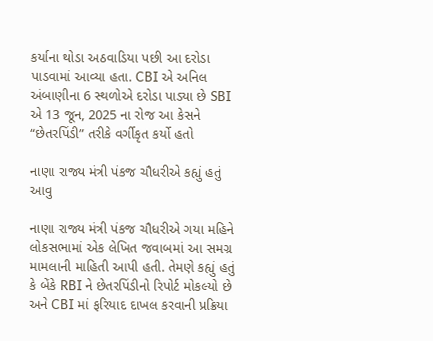કર્યાના થોડા અઠવાડિયા પછી આ દરોડા પાડવામાં આવ્યા હતા. CBI એ અનિલ અંબાણીના 6 સ્થળોએ દરોડા પાડ્યા છે SBI એ 13 જૂન, 2025 ના રોજ આ કેસને “છેતરપિંડી” તરીકે વર્ગીકૃત કર્યો હતો

નાણા રાજ્ય મંત્રી પંકજ ચૌધરીએ કહ્યું હતું આવુ

નાણા રાજ્ય મંત્રી પંકજ ચૌધરીએ ગયા મહિને લોકસભામાં એક લેખિત જવાબમાં આ સમગ્ર મામલાની માહિતી આપી હતી. તેમણે કહ્યું હતું કે બેંકે RBI ને છેતરપિંડીનો રિપોર્ટ મોકલ્યો છે અને CBI માં ફરિયાદ દાખલ કરવાની પ્રક્રિયા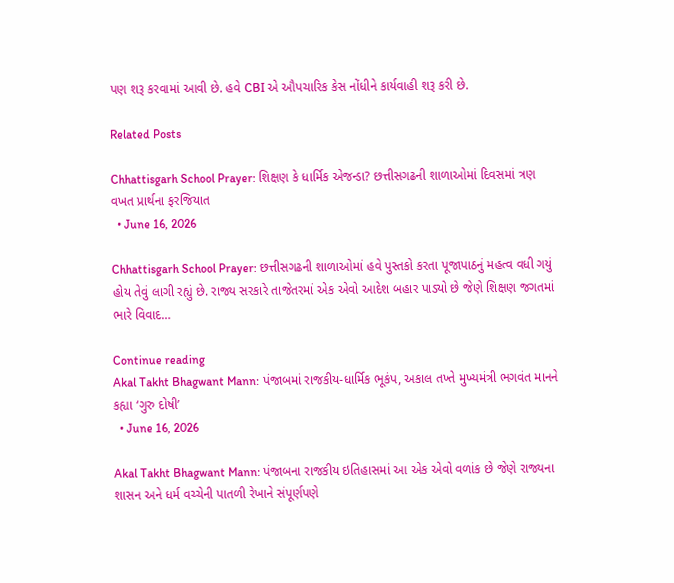પણ શરૂ કરવામાં આવી છે. હવે CBI એ ઔપચારિક કેસ નોંધીને કાર્યવાહી શરૂ કરી છે.

Related Posts

Chhattisgarh School Prayer: શિક્ષણ કે ધાર્મિક એજન્ડા? છત્તીસગઢની શાળાઓમાં દિવસમાં ત્રણ વખત પ્રાર્થના ફરજિયાત
  • June 16, 2026

Chhattisgarh School Prayer: છત્તીસગઢની શાળાઓમાં હવે પુસ્તકો કરતા પૂજાપાઠનું મહત્વ વધી ગયું હોય તેવું લાગી રહ્યું છે. રાજ્ય સરકારે તાજેતરમાં એક એવો આદેશ બહાર પાડ્યો છે જેણે શિક્ષણ જગતમાં ભારે વિવાદ…

Continue reading
Akal Takht Bhagwant Mann: પંજાબમાં રાજકીય-ધાર્મિક ભૂકંપ, અકાલ તખ્તે મુખ્યમંત્રી ભગવંત માનને કહ્યા ‘ગુરુ દોષી’
  • June 16, 2026

Akal Takht Bhagwant Mann: પંજાબના રાજકીય ઇતિહાસમાં આ એક એવો વળાંક છે જેણે રાજ્યના શાસન અને ધર્મ વચ્ચેની પાતળી રેખાને સંપૂર્ણપણે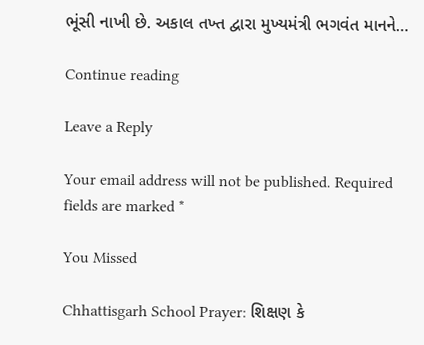ભૂંસી નાખી છે. અકાલ તખ્ત દ્વારા મુખ્યમંત્રી ભગવંત માનને…

Continue reading

Leave a Reply

Your email address will not be published. Required fields are marked *

You Missed

Chhattisgarh School Prayer: શિક્ષણ કે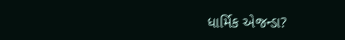ધાર્મિક એજન્ડા?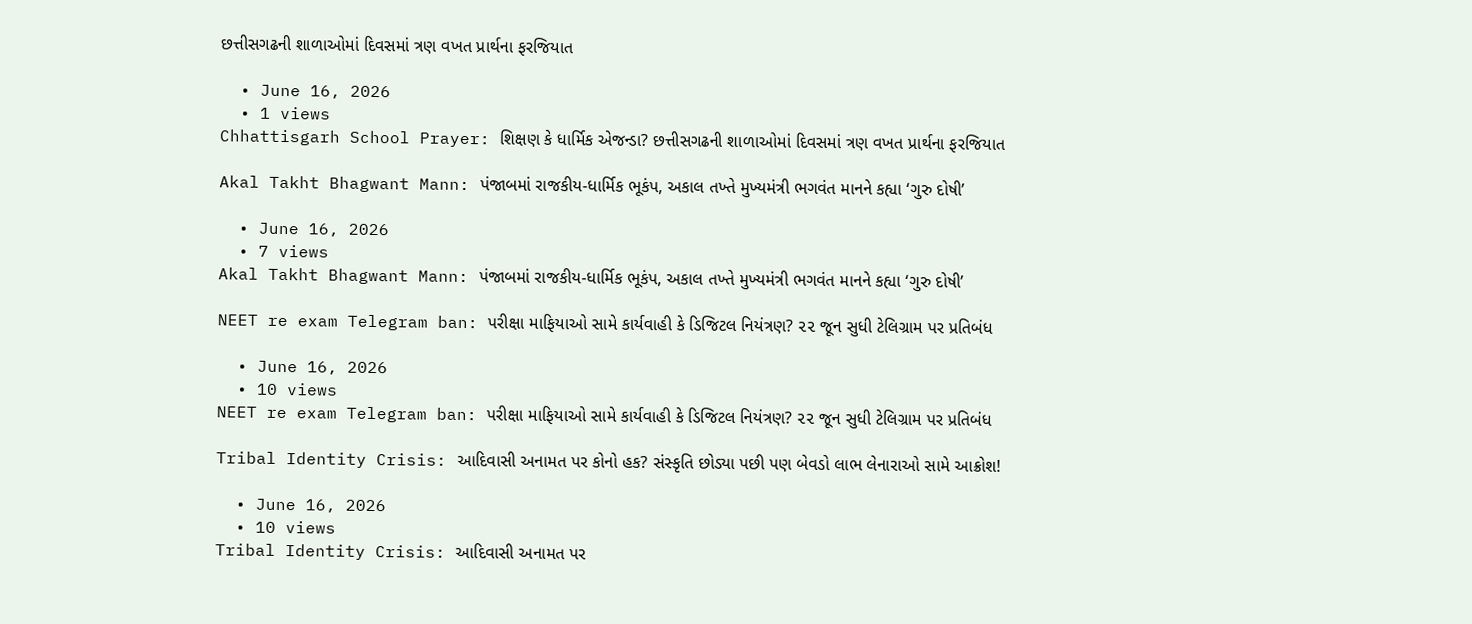છત્તીસગઢની શાળાઓમાં દિવસમાં ત્રણ વખત પ્રાર્થના ફરજિયાત

  • June 16, 2026
  • 1 views
Chhattisgarh School Prayer: શિક્ષણ કે ધાર્મિક એજન્ડા? છત્તીસગઢની શાળાઓમાં દિવસમાં ત્રણ વખત પ્રાર્થના ફરજિયાત

Akal Takht Bhagwant Mann: પંજાબમાં રાજકીય-ધાર્મિક ભૂકંપ, અકાલ તખ્તે મુખ્યમંત્રી ભગવંત માનને કહ્યા ‘ગુરુ દોષી’

  • June 16, 2026
  • 7 views
Akal Takht Bhagwant Mann: પંજાબમાં રાજકીય-ધાર્મિક ભૂકંપ, અકાલ તખ્તે મુખ્યમંત્રી ભગવંત માનને કહ્યા ‘ગુરુ દોષી’

NEET re exam Telegram ban: પરીક્ષા માફિયાઓ સામે કાર્યવાહી કે ડિજિટલ નિયંત્રણ? ૨૨ જૂન સુધી ટેલિગ્રામ પર પ્રતિબંધ

  • June 16, 2026
  • 10 views
NEET re exam Telegram ban: પરીક્ષા માફિયાઓ સામે કાર્યવાહી કે ડિજિટલ નિયંત્રણ? ૨૨ જૂન સુધી ટેલિગ્રામ પર પ્રતિબંધ

Tribal Identity Crisis: આદિવાસી અનામત પર કોનો હક? સંસ્કૃતિ છોડ્યા પછી પણ બેવડો લાભ લેનારાઓ સામે આક્રોશ!

  • June 16, 2026
  • 10 views
Tribal Identity Crisis: આદિવાસી અનામત પર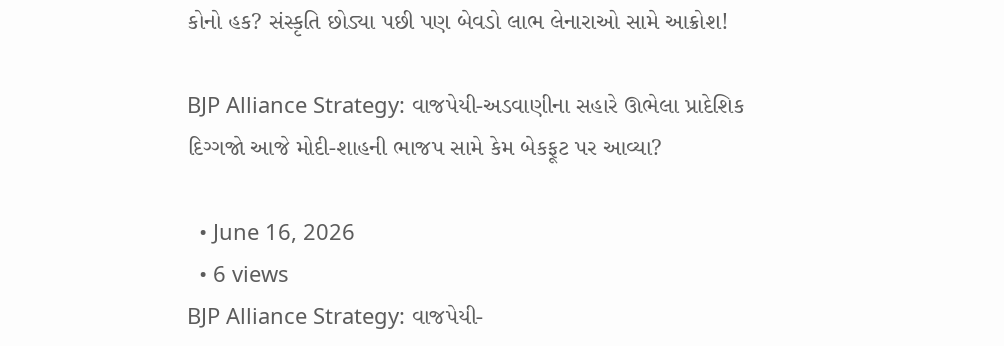કોનો હક? સંસ્કૃતિ છોડ્યા પછી પણ બેવડો લાભ લેનારાઓ સામે આક્રોશ!

BJP Alliance Strategy: વાજપેયી-અડવાણીના સહારે ઊભેલા પ્રાદેશિક દિગ્ગજો આજે મોદી-શાહની ભાજપ સામે કેમ બેકફૂટ પર આવ્યા?

  • June 16, 2026
  • 6 views
BJP Alliance Strategy: વાજપેયી-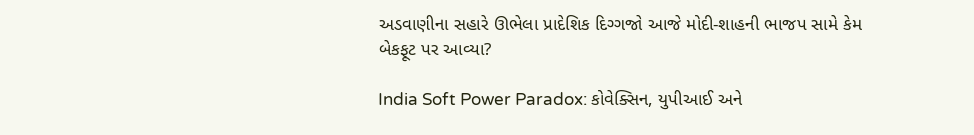અડવાણીના સહારે ઊભેલા પ્રાદેશિક દિગ્ગજો આજે મોદી-શાહની ભાજપ સામે કેમ બેકફૂટ પર આવ્યા?

India Soft Power Paradox: કોવેક્સિન, યુપીઆઈ અને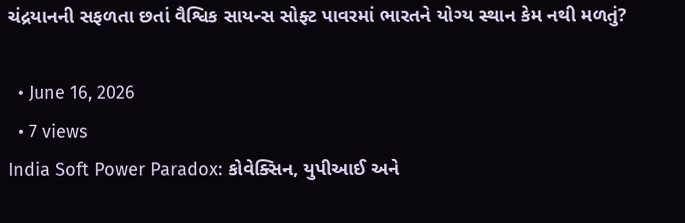ચંદ્રયાનની સફળતા છતાં વૈશ્વિક સાયન્સ સોફ્ટ પાવરમાં ભારતને યોગ્ય સ્થાન કેમ નથી મળતું?

  • June 16, 2026
  • 7 views
India Soft Power Paradox: કોવેક્સિન, યુપીઆઈ અને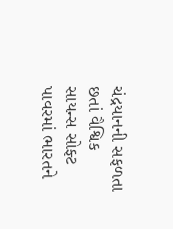ચંદ્રયાનની સફળતા છતાં વૈશ્વિક સાયન્સ સોફ્ટ પાવરમાં ભારતને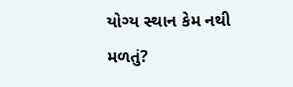યોગ્ય સ્થાન કેમ નથી મળતું?